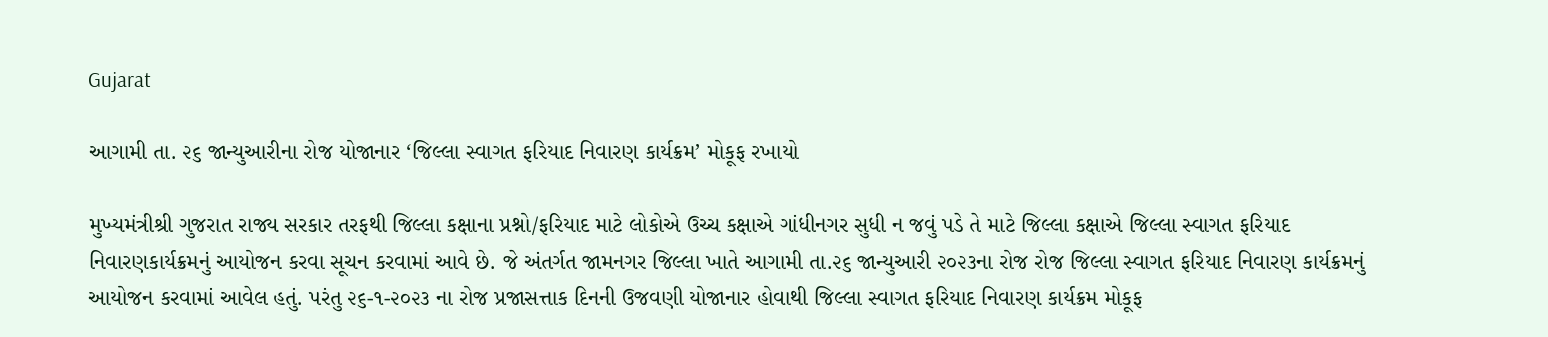Gujarat

આગામી તા. ૨૬ જાન્યુઆરીના રોજ યોજાનાર ‘જિલ્લા સ્વાગત ફરિયાદ નિવારણ કાર્યક્રમ’ મોકૂફ રખાયો

મુખ્યમંત્રીશ્રી ગુજરાત રાજ્ય સરકાર તરફથી જિલ્લા કક્ષાના પ્રશ્નો/ફરિયાદ માટે લોકોએ ઉચ્ચ કક્ષાએ ગાંધીનગર સુધી ન જવું પડે તે માટે જિલ્લા કક્ષાએ જિલ્લા સ્વાગત ફરિયાદ નિવારણકાર્યક્રમનું આયોજન કરવા સૂચન કરવામાં આવે છે. જે અંતર્ગત જામનગર જિલ્લા ખાતે આગામી તા.૨૬ જાન્યુઆરી ૨૦૨૩ના રોજ રોજ જિલ્લા સ્વાગત ફરિયાદ નિવારણ કાર્યક્રમનું આયોજન કરવામાં આવેલ હતું. પરંતુ ૨૬-૧-૨૦૨૩ ના રોજ પ્રજાસત્તાક દિનની ઉજવણી યોજાનાર હોવાથી જિલ્લા સ્વાગત ફરિયાદ નિવારણ કાર્યક્રમ મોકૂફ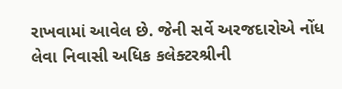રાખવામાં આવેલ છે. જેની સર્વે અરજદારોએ નોંધ લેવા નિવાસી અધિક કલેક્ટરશ્રીની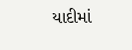યાદીમાં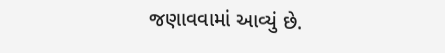જણાવવામાં આવ્યું છે.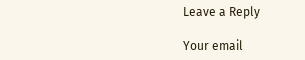Leave a Reply

Your email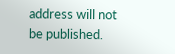address will not be published.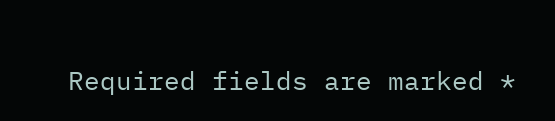Required fields are marked *